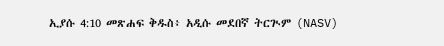ኢያሱ 4:10 መጽሐፍ ቅዱስ፥ አዲሱ መደበኛ ትርጒም (NASV)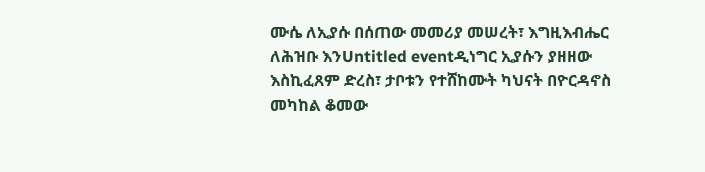ሙሴ ለኢያሱ በሰጠው መመሪያ መሠረት፣ እግዚእብሔር ለሕዝቡ እንUntitled eventዲነግር ኢያሱን ያዘዘው እስኪፈጸም ድረስ፣ ታቦቱን የተሸከሙት ካህናት በዮርዳኖስ መካከል ቆመው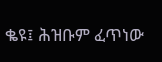ቈዩ፤ ሕዝቡም ፈጥነው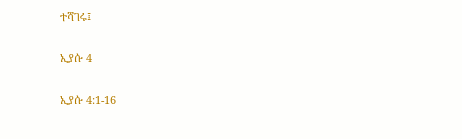ተሻገሩ፤

ኢያሱ 4

ኢያሱ 4:1-16